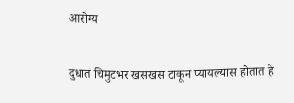आरोग्य

दुधात चिमुटभर खसखस टाकून प्यायल्यास होतात हे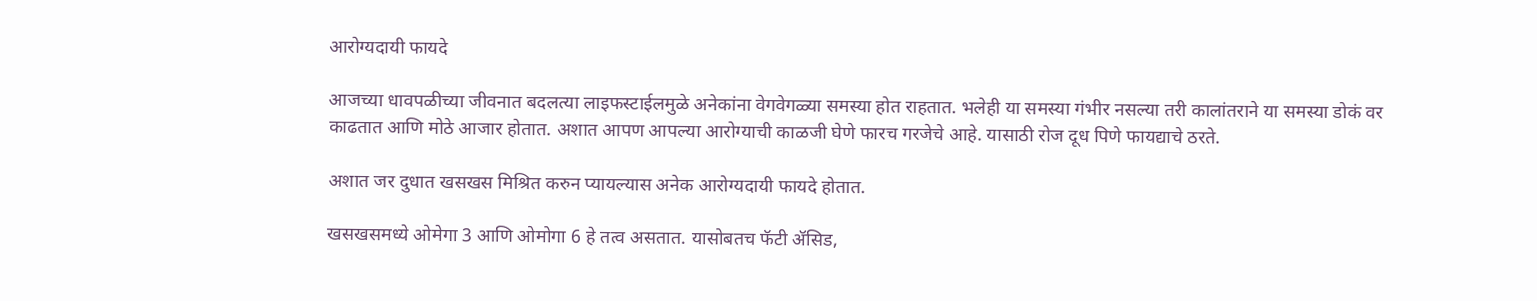आरोग्यदायी फायदे

आजच्या धावपळीच्या जीवनात बदलत्या लाइफस्टाईलमुळे अनेकांना वेगवेगळ्या समस्या होत राहतात. भलेही या समस्या गंभीर नसल्या तरी कालांतराने या समस्या डोकं वर काढतात आणि मोठे आजार होतात. अशात आपण आपल्या आरोग्याची काळजी घेणे फारच गरजेचे आहे. यासाठी रोज दूध पिणे फायद्याचे ठरते.

अशात जर दुधात खसखस मिश्रित करुन प्यायल्यास अनेक आरोग्यदायी फायदे होतात.

खसखसमध्ये ओमेगा 3 आणि ओमोगा 6 हे तत्व असतात. यासोबतच फॅटी ॲसिड,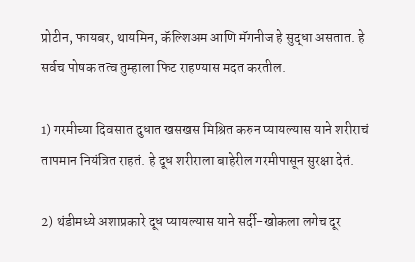प्रोटीन, फायबर, थायमिन, कॅल्शिअम आणि मॅगनीज हे सुद्धा असतात. हे सर्वच पोषक तत्व तुम्हाला फिट राहण्यास मदत करतील.

1) गरमीच्या दिवसात दुधात खसखस मिश्रित करुन प्यायल्यास याने शरीराचं तापमान नियंत्रित राहतं. हे दूध शरीराला बाहेरील गरमीपासून सुरक्षा देतं.

2) थंडीमध्ये अशाप्रकारे दूध प्यायल्यास याने सर्दी-खोकला लगेच दूर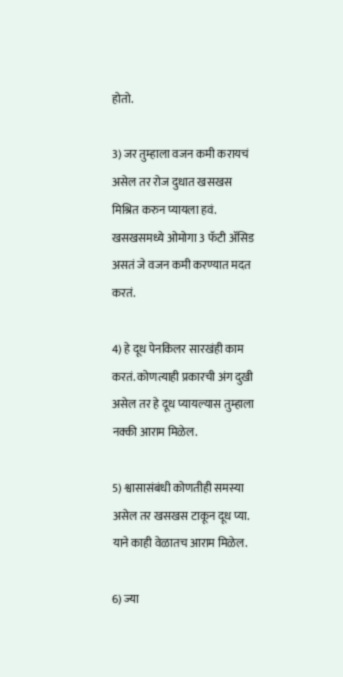होतो.

3) जर तुम्हाला वजन कमी करायचं असेल तर रोज दुधात खसखस मिश्रित करुन प्यायला हवं. खसखसमध्ये ओमोगा 3 फॅटी ॲसिड असतं जे वजन कमी करण्यात मदत करतं.

4) हे दूध पेनकिलर सारखंही काम करतं. कोणत्याही प्रकारची अंग दुखी असेल तर हे दूध प्यायल्यास तुम्हाला नक्की आराम मिळेल.

5) श्वासासंबंधी कोणतीही समस्या असेल तर खसखस टाकून दूध प्या. याने काही वेळातच आराम मिळेल.

6) ज्या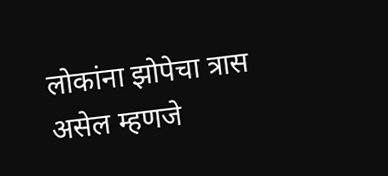लोकांना झोपेचा त्रास असेल म्हणजे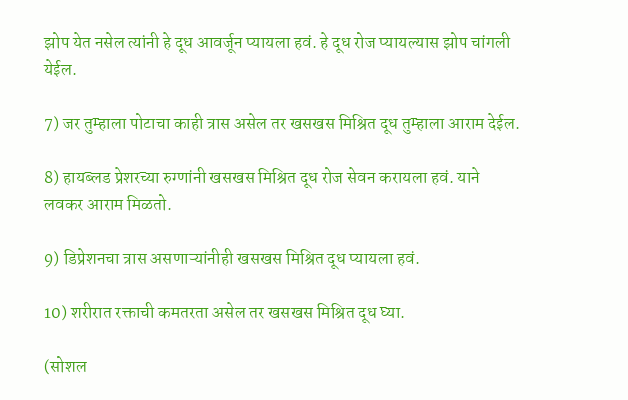झोप येत नसेल त्यांनी हे दूध आवर्जून प्यायला हवं. हे दूध रोज प्यायल्यास झोप चांगली येईल.

7) जर तुम्हाला पोटाचा काही त्रास असेल तर खसखस मिश्रित दूध तुम्हाला आराम देईल.

8) हायब्लड प्रेशरच्या रुग्णांनी खसखस मिश्रित दूध रोज सेवन करायला हवं. याने लवकर आराम मिळतो.

9) डिप्रेशनचा त्रास असणाऱ्यांनीही खसखस मिश्रित दूध प्यायला हवं.

10) शरीरात रक्ताची कमतरता असेल तर खसखस मिश्रित दूध घ्या.

(सोशल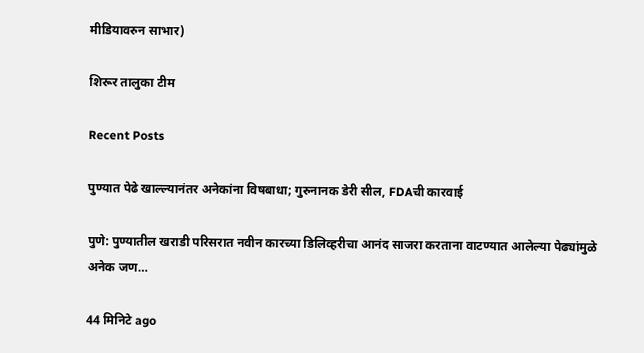मीडियावरुन साभार)

शिरूर तालुका टीम

Recent Posts

पुण्यात पेढे खाल्ल्यानंतर अनेकांना विषबाधा; गुरुनानक डेरी सील, FDAची कारवाई

पुणे: पुण्यातील खराडी परिसरात नवीन कारच्या डिलिव्हरीचा आनंद साजरा करताना वाटण्यात आलेल्या पेढ्यांमुळे अनेक जण…

44 मिनिटे ago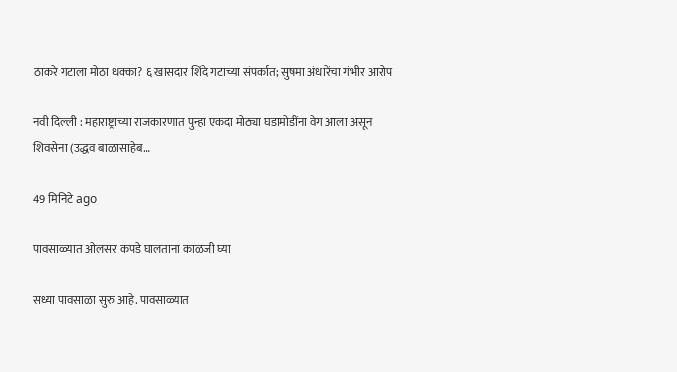ठाकरे गटाला मोठा धक्का? ६ खासदार शिंदे गटाच्या संपर्कात; सुषमा अंधारेंचा गंभीर आरोप

नवी दिल्ली : महाराष्ट्राच्या राजकारणात पुन्हा एकदा मोठ्या घडामोडींना वेग आला असून शिवसेना (उद्धव बाळासाहेब…

49 मिनिटे ago

पावसाळ्यात ओलसर कपडे घालताना काळजी घ्या

सध्या पावसाळा सुरु आहे. पावसाळ्यात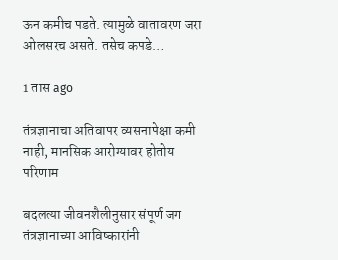ऊन कमीच पडते. त्यामुळे वातावरण जरा ओलसरच असते. तसेच कपडे…

1 तास ago

तंत्रज्ञानाचा अतिवापर व्यसनापेक्षा कमी नाही, मानसिक आरोग्यावर होतोय परिणाम

बदलत्या जीवनशैलीनुसार संपूर्ण जग तंत्रज्ञानाच्या आविष्कारांनी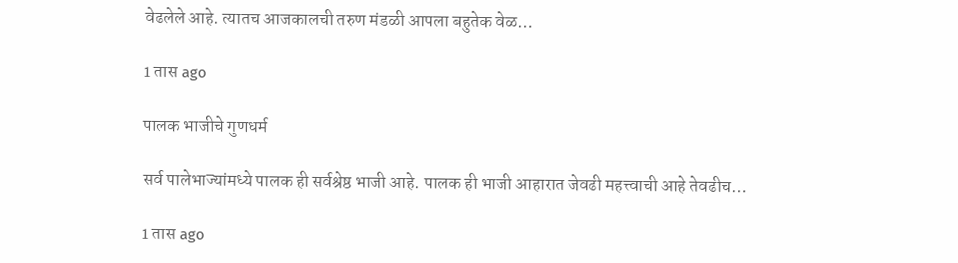वेढलेले आहे. त्यातच आजकालची तरुण मंडळी आपला बहुतेक वेळ…

1 तास ago

पालक भाजीचे गुणधर्म

सर्व पालेभाज्यांमध्ये पालक ही सर्वश्रेष्ठ भाजी आहे. पालक ही भाजी आहारात जेवढी महत्त्वाची आहे तेवढीच…

1 तास ago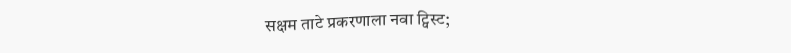सक्षम ताटे प्रकरणाला नवा ट्विस्ट;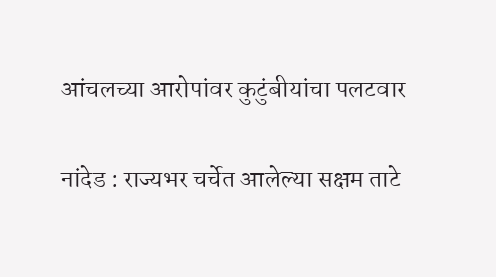आंचलच्या आरोपांवर कुटुंबीयांचा पलटवार

नांदेड : राज्यभर चर्चेत आलेल्या सक्षम ताटे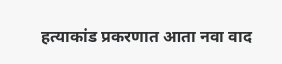हत्याकांड प्रकरणात आता नवा वाद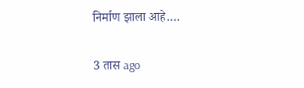निर्माण झाला आहे.…

3 तास ago